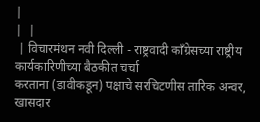|
|  |
 | विचारमंथन नवी दिल्ली - राष्ट्रवादी कॉंग्रेसच्या राष्ट्रीय कार्यकारिणीच्या बैठकीत चर्चा
करताना (डावीकडून) पक्षाचे सरचिटणीस तारिक अन्वर, खासदार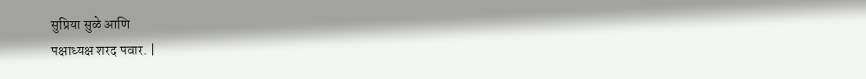सुप्रिया सुळे आणि
पक्षाध्यक्ष शरद पवार. |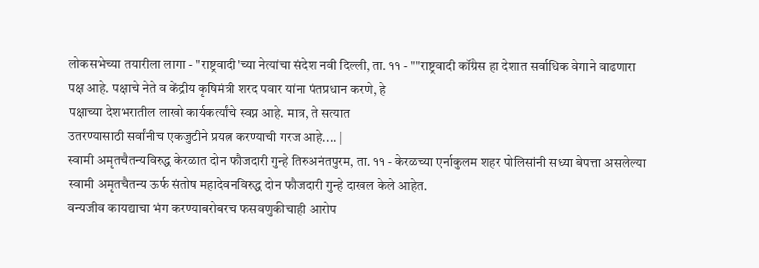लोकसभेच्या तयारीला लागा - "राष्ट्रवादी'च्या नेत्यांचा संदेश नवी दिल्ली, ता. ११ - ""राष्ट्रवादी कॉंग्रेस हा देशात सर्वाधिक वेगाने वाढणारा
पक्ष आहे. पक्षाचे नेते व केंद्रीय कृषिमंत्री शरद पवार यांना पंतप्रधान करणे, हे
पक्षाच्या देशभरातील लाखो कार्यकर्त्यांचे स्वप्न आहे. मात्र, ते सत्यात
उतरण्यासाठी सर्वांनीच एकजुटीने प्रयत्न करण्याची गरज आहे.... |
स्वामी अमृतचैतन्यविरुद्ध केरळात दोन फौजदारी गुन्हे तिरुअनंतपुरम, ता. ११ - केरळच्या एर्नाकुलम शहर पोलिसांनी सध्या बेपत्ता असलेल्या
स्वामी अमृतचैतन्य ऊर्फ संतोष महादेवनविरुद्ध दोन फौजदारी गुन्हे दाखल केले आहेत.
वन्यजीव कायद्याचा भंग करण्याबरोबरच फसवणुकीचाही आरोप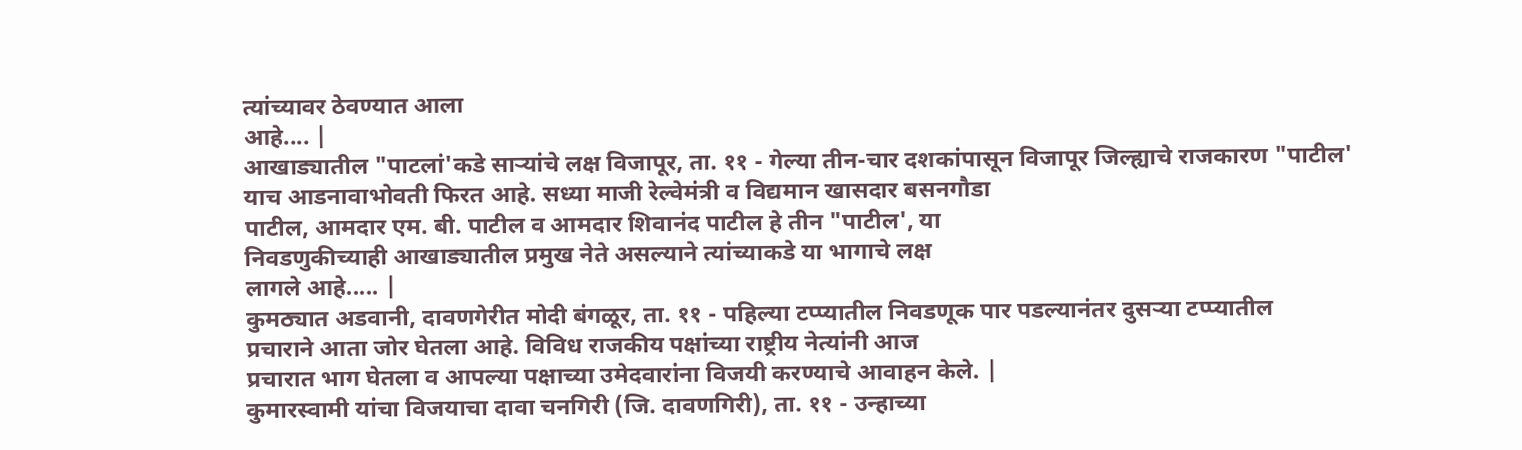त्यांच्यावर ठेवण्यात आला
आहे.... |
आखाड्यातील "पाटलां'कडे साऱ्यांचे लक्ष विजापूर, ता. ११ - गेल्या तीन-चार दशकांपासून विजापूर जिल्ह्याचे राजकारण "पाटील'
याच आडनावाभोवती फिरत आहे. सध्या माजी रेल्वेमंत्री व विद्यमान खासदार बसनगौडा
पाटील, आमदार एम. बी. पाटील व आमदार शिवानंद पाटील हे तीन "पाटील', या
निवडणुकीच्याही आखाड्यातील प्रमुख नेते असल्याने त्यांच्याकडे या भागाचे लक्ष
लागले आहे..... |
कुमठ्यात अडवानी, दावणगेरीत मोदी बंगळूर, ता. ११ - पहिल्या टप्प्यातील निवडणूक पार पडल्यानंतर दुसऱ्या टप्प्यातील
प्रचाराने आता जोर घेतला आहे. विविध राजकीय पक्षांच्या राष्ट्रीय नेत्यांनी आज
प्रचारात भाग घेतला व आपल्या पक्षाच्या उमेदवारांना विजयी करण्याचे आवाहन केले. |
कुमारस्वामी यांचा विजयाचा दावा चनगिरी (जि. दावणगिरी), ता. ११ - उन्हाच्या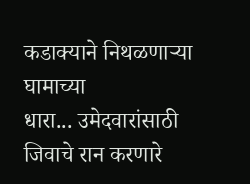कडाक्याने निथळणाऱ्या घामाच्या
धारा... उमेदवारांसाठी जिवाचे रान करणारे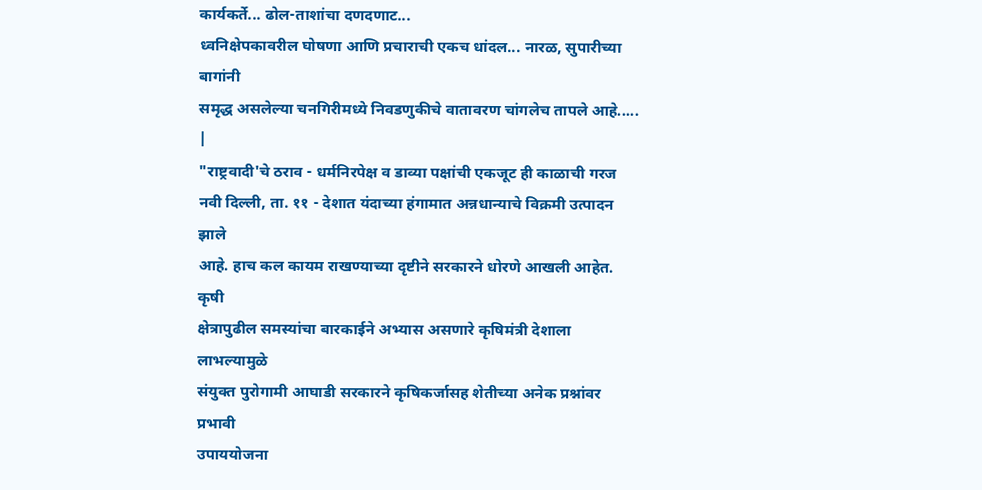कार्यकर्ते... ढोल-ताशांचा दणदणाट...
ध्वनिक्षेपकावरील घोषणा आणि प्रचाराची एकच धांदल... नारळ, सुपारीच्या बागांनी
समृद्ध असलेल्या चनगिरीमध्ये निवडणुकीचे वातावरण चांगलेच तापले आहे..... |
"राष्ट्रवादी'चे ठराव - धर्मनिरपेक्ष व डाव्या पक्षांची एकजूट ही काळाची गरज नवी दिल्ली, ता. ११ - देशात यंदाच्या हंगामात अन्नधान्याचे विक्रमी उत्पादन झाले
आहे. हाच कल कायम राखण्याच्या दृष्टीने सरकारने धोरणे आखली आहेत. कृषी
क्षेत्रापुढील समस्यांचा बारकाईने अभ्यास असणारे कृषिमंत्री देशाला लाभल्यामुळे
संयुक्त पुरोगामी आघाडी सरकारने कृषिकर्जासह शेतीच्या अनेक प्रश्नांवर प्रभावी
उपाययोजना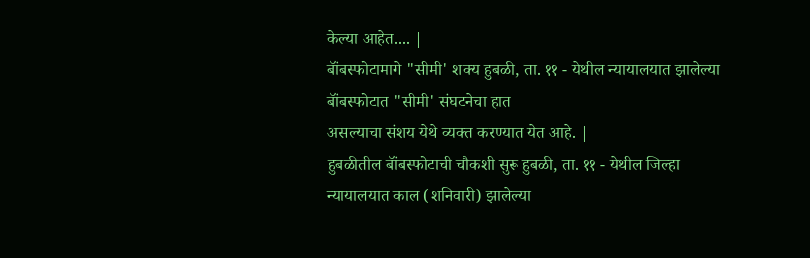केल्या आहेत.... |
बॉंबस्फोटामागे "सीमी' शक्य हुबळी, ता. ११ - येथील न्यायालयात झालेल्या बॉंबस्फोटात "सीमी' संघटनेचा हात
असल्याचा संशय येथे व्यक्त करण्यात येत आहे. |
हुबळीतील बॉंबस्फोटाची चौकशी सुरू हुबळी, ता. ११ - येथील जिल्हा न्यायालयात काल (शनिवारी) झालेल्या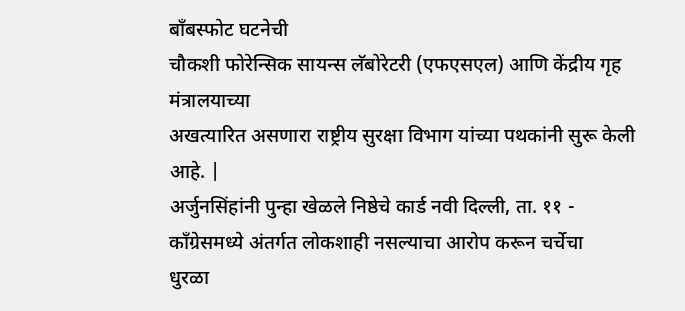बॉंबस्फोट घटनेची
चौकशी फोरेन्सिक सायन्स लॅबोरेटरी (एफएसएल) आणि केंद्रीय गृह मंत्रालयाच्या
अखत्यारित असणारा राष्ट्रीय सुरक्षा विभाग यांच्या पथकांनी सुरू केली आहे. |
अर्जुनसिंहांनी पुन्हा खेळले निष्ठेचे कार्ड नवी दिल्ली, ता. ११ - कॉंग्रेसमध्ये अंतर्गत लोकशाही नसल्याचा आरोप करून चर्चेचा
धुरळा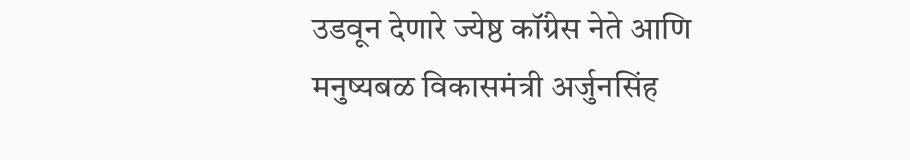उडवून देणारे ज्येष्ठ कॉंग्रेस नेते आणि मनुष्यबळ विकासमंत्री अर्जुनसिंह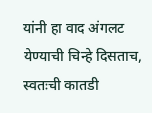यांनी हा वाद अंगलट येण्याची चिन्हे दिसताच, स्वतःची कातडी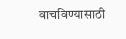वाचविण्यासाठी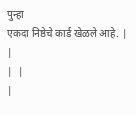पुन्हा
एकदा निष्ठेचे कार्ड खेळले आहे. |
|
|  |
|